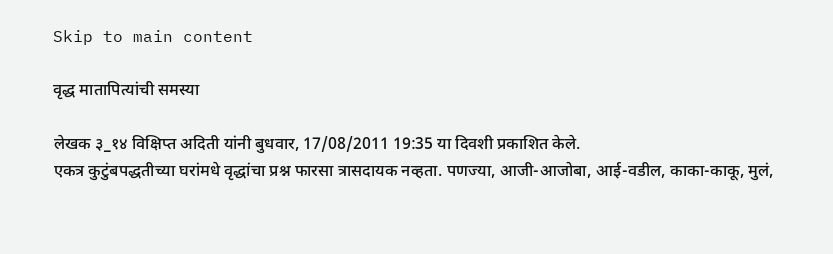Skip to main content

वृद्ध मातापित्यांची समस्या

लेखक ३_१४ विक्षिप्त अदिती यांनी बुधवार, 17/08/2011 19:35 या दिवशी प्रकाशित केले.
एकत्र कुटुंबपद्धतीच्या घरांमधे वृद्धांचा प्रश्न फारसा त्रासदायक नव्हता. पणज्या, आजी-आजोबा, आई-वडील, काका-काकू, मुलं,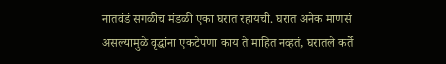नातवंडं सगळीच मंडळी एका घरात रहायची. घरात अनेक माणसं असल्यामुळे वृद्धांना एकटेपणा काय ते माहित नव्हतं, घरातले कर्ते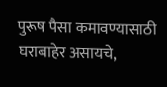पुरूष पैसा कमावण्यासाठी घराबाहेर असायचे,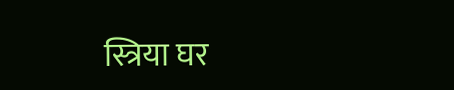स्त्रिया घर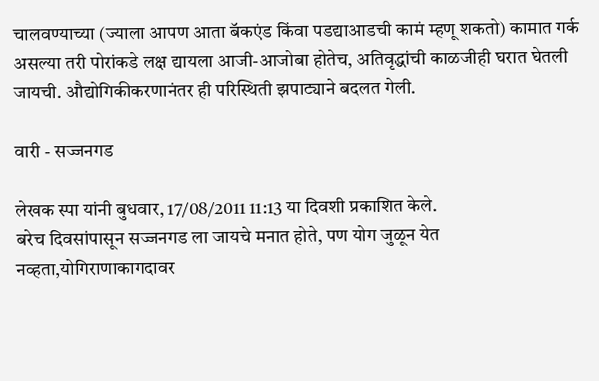चालवण्याच्या (ज्याला आपण आता बॅकएंड किंवा पडद्याआडची कामं म्हणू शकतो) कामात गर्क असल्या तरी पोरांकडे लक्ष द्यायला आजी-आजोबा होतेच, अतिवृद्धांची काळजीही घरात घेतली जायची. औद्योगिकीकरणानंतर ही परिस्थिती झपाट्याने बदलत गेली.

वारी - सज्जनगड

लेखक स्पा यांनी बुधवार, 17/08/2011 11:13 या दिवशी प्रकाशित केले.
बरेच दिवसांपासून सज्जनगड ला जायचे मनात होते, पण योग जुळून येत नव्हता,योगिराणाकागदावर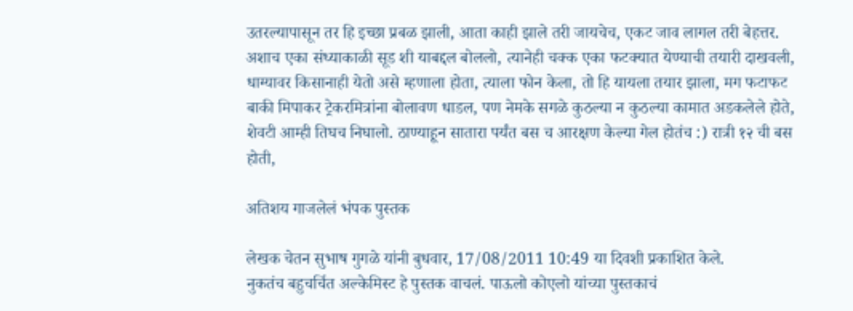उतरल्यापासून तर हि इच्छा प्रबळ झाली, आता काही झाले तरी जायचेच, एकट जाव लागल तरी बेहत्तर. अशाच एका संध्याकाळी सूड शी याबद्दल बोललो, त्यानेही चक्क एका फटक्यात येण्याची तयारी दाखवली, धाग्यावर किसानाही येतो असे म्हणाला होता, त्याला फोन केला, तो हि यायला तयार झाला, मग फटाफट बाकी मिपाकर ट्रेकरमित्रांना बोलावण धाडल, पण नेमके सगळे कुठल्या न कुठल्या कामात अडकलेले होते, शेवटी आम्ही तिघच निघालो. ठाण्याहून सातारा पर्यंत बस च आरक्षण केल्या गेल होतंच :) रात्री १२ ची बस होती,

अतिशय गाजलेलं भंपक पुस्तक

लेखक चेतन सुभाष गुगळे यांनी बुधवार, 17/08/2011 10:49 या दिवशी प्रकाशित केले.
नुकतंच बहुचर्चित अल्केमिस्ट हे पुस्तक वाचलं. पाऊलो कोएलो यांच्या पुस्तकाचं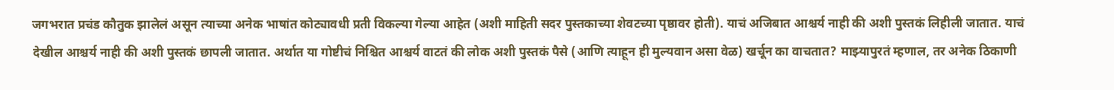जगभरात प्रचंड कौतुक झालेलं असून त्याच्या अनेक भाषांत कोट्यावधी प्रती विकल्या गेल्या आहेत (अशी माहिती सदर पुस्तकाच्या शेवटच्या पृष्ठावर होती). याचं अजिबात आश्चर्य नाही की अशी पुस्तकं लिहीली जातात. याचं देखील आश्चर्य नाही की अशी पुस्तकं छापली जातात. अर्थात या गोष्टीचं निश्चित आश्चर्य वाटतं की लोक अशी पुस्तकं पैसे (आणि त्याहून ही मुल्यवान असा वेळ) खर्चून का वाचतात? माझ्यापुरतं म्हणाल, तर अनेक ठिकाणी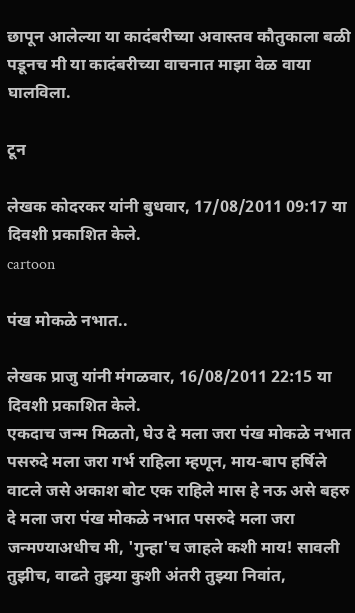छापून आलेल्या या कादंबरीच्या अवास्तव कौतुकाला बळी पडूनच मी या कादंबरीच्या वाचनात माझा वेळ वाया घालविला.

टून

लेखक कोदरकर यांनी बुधवार, 17/08/2011 09:17 या दिवशी प्रकाशित केले.
cartoon

पंख मोकळे नभात..

लेखक प्राजु यांनी मंगळवार, 16/08/2011 22:15 या दिवशी प्रकाशित केले.
एकदाच जन्म मिळतो, घेउ दे मला जरा पंख मोकळे नभात पसरुदे मला जरा गर्भ राहिला म्हणून, माय-बाप हर्षिले वाटले जसे अकाश बोट एक राहिले मास हे नऊ असे बहरु दे मला जरा पंख मोकळे नभात पसरुदे मला जरा जन्मण्याअधीच मी, 'गुन्हा'च जाहले कशी माय! सावली तुझीच, वाढते तुझ्या कुशी अंतरी तुझ्या निवांत,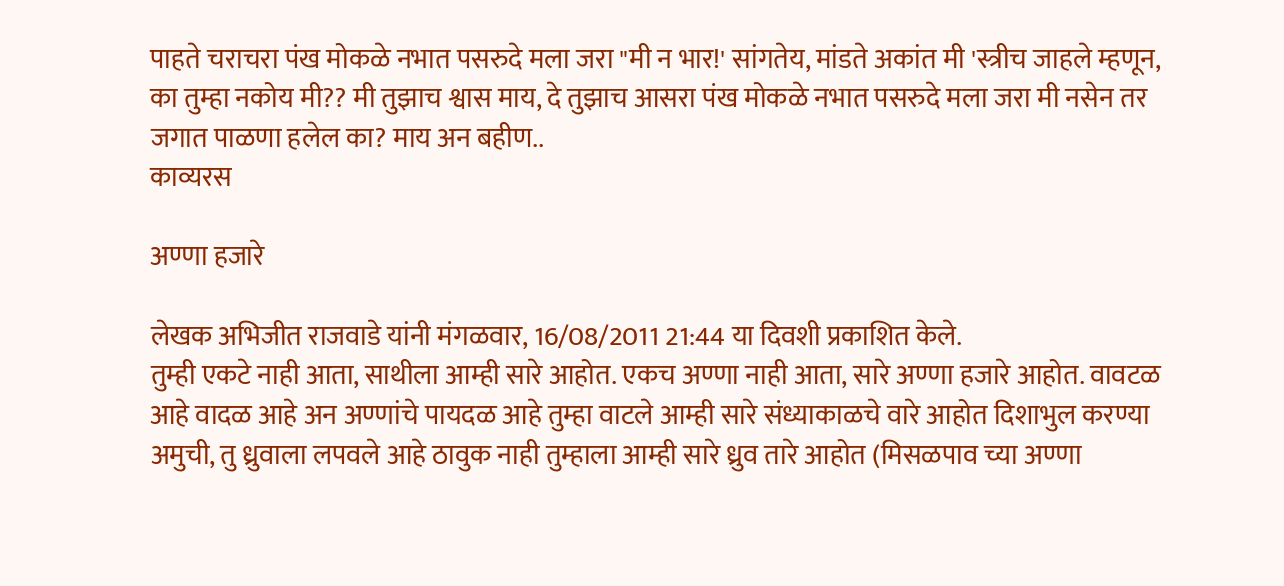पाहते चराचरा पंख मोकळे नभात पसरुदे मला जरा "मी न भार!' सांगतेय, मांडते अकांत मी 'स्त्रीच जाहले म्हणून, का तुम्हा नकोय मी?? मी तुझाच श्वास माय, दे तुझाच आसरा पंख मोकळे नभात पसरुदे मला जरा मी नसेन तर जगात पाळणा हलेल का? माय अन बहीण..
काव्यरस

अण्णा हजारे

लेखक अभिजीत राजवाडे यांनी मंगळवार, 16/08/2011 21:44 या दिवशी प्रकाशित केले.
तुम्ही एकटे नाही आता, साथीला आम्ही सारे आहोत. एकच अण्णा नाही आता, सारे अण्णा हजारे आहोत. वावटळ आहे वादळ आहे अन अण्णांचे पायदळ आहे तुम्हा वाटले आम्ही सारे संध्याकाळचे वारे आहोत दिशाभुल करण्या अमुची, तु ध्रुवाला लपवले आहे ठावुक नाही तुम्हाला आम्ही सारे ध्रुव तारे आहोत (मिसळपाव च्या अण्णा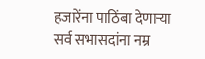हजारेंना पाठिंबा देणार्‍या सर्व सभासदांना नम्र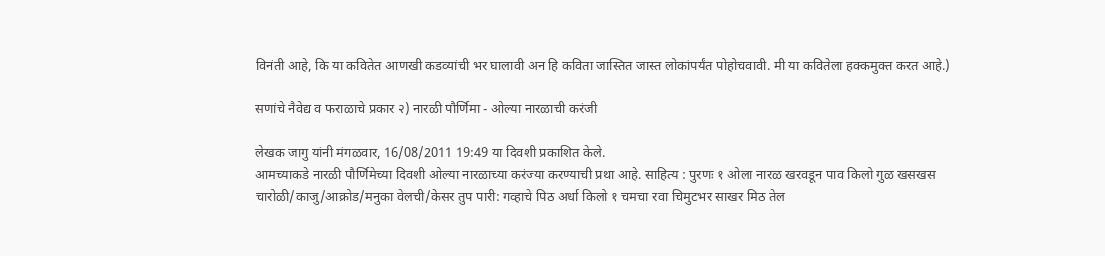विनंती आहे, कि या कवितेत आणखी कडव्यांची भर घालावी अन हि कविता जास्तित जास्त लोकांपर्यंत पोहोचवावी. मी या कवितेला हक्कमुक्त करत आहे.)

सणांचे नैवेद्य व फराळाचे प्रकार २) नारळी पौर्णिमा - ओल्या नारळाची करंजी

लेखक जागु यांनी मंगळवार, 16/08/2011 19:49 या दिवशी प्रकाशित केले.
आमच्याकडे नारळी पौर्णिमेच्या दिवशी ओल्या नारळाच्या करंज्या करण्याची प्रथा आहे. साहित्य : पुरणः १ ओला नारळ खरवडून पाव किलो गुळ खसखस चारोळी/काजु/आक्रोड/मनुका वेलची/केसर तुप पारी: गव्हाचे पिठ अर्धा किलो १ चमचा रवा चिमुटभर साखर मिठ तेल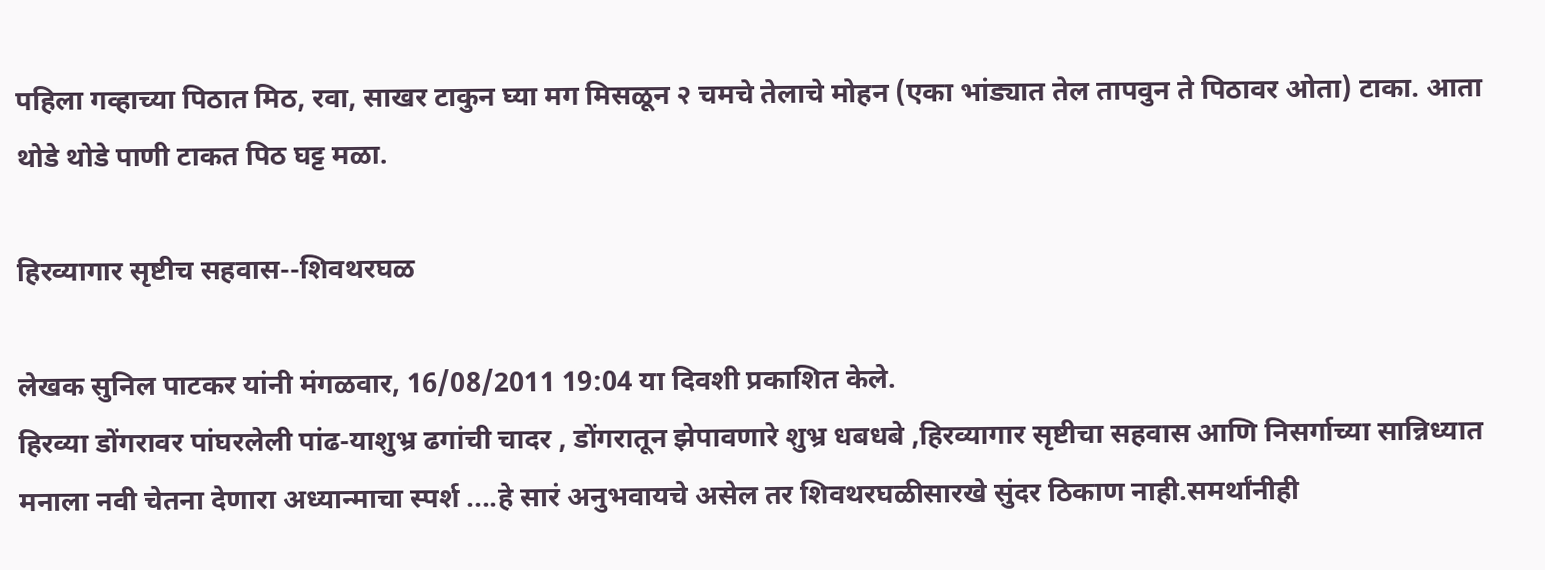पहिला गव्हाच्या पिठात मिठ, रवा, साखर टाकुन घ्या मग मिसळून २ चमचे तेलाचे मोहन (एका भांड्यात तेल तापवुन ते पिठावर ओता) टाका. आता थोडे थोडे पाणी टाकत पिठ घट्ट मळा.

हिरव्यागार सृष्टीच सहवास--शिवथरघळ

लेखक सुनिल पाटकर यांनी मंगळवार, 16/08/2011 19:04 या दिवशी प्रकाशित केले.
हिरव्या डोंगरावर पांघरलेली पांढ-याशुभ्र ढगांची चादर , डोंगरातून झेपावणारे शुभ्र धबधबे ,हिरव्यागार सृष्टीचा सहवास आणि निसर्गाच्या सान्निध्यात मनाला नवी चेतना देणारा अध्यान्माचा स्पर्श ....हे सारं अनुभवायचे असेल तर शिवथरघळीसारखे सुंदर ठिकाण नाही.समर्थांनीही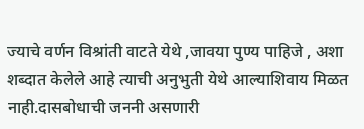ज्याचे वर्णन विश्रांती वाटते येथे ,जावया पुण्य पाहिजे , अशा शब्दात केलेले आहे त्याची अनुभुती येथे आल्याशिवाय मिळत नाही.दासबोधाची जननी असणारी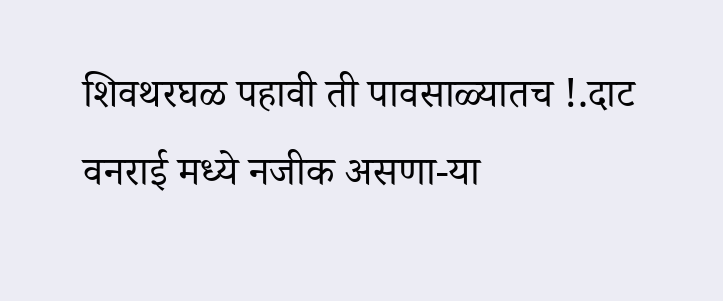शिवथरघळ पहावी ती पावसाळ्यातच !.दाट वनराई मध्ये नजीक असणा-या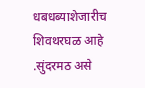धबधब्याशेजारीच शिवथरघळ आहे .सुंदरमठ असे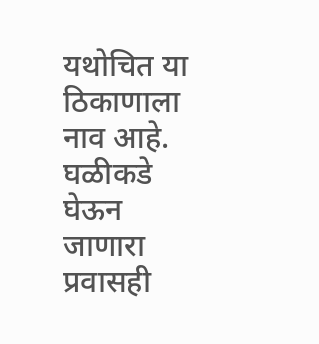यथोचित या ठिकाणाला नाव आहे. घळीकडे घेऊन जाणारा प्रवासही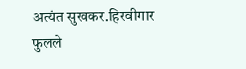अत्यंत सुखकर.हिरवीगार फुलले